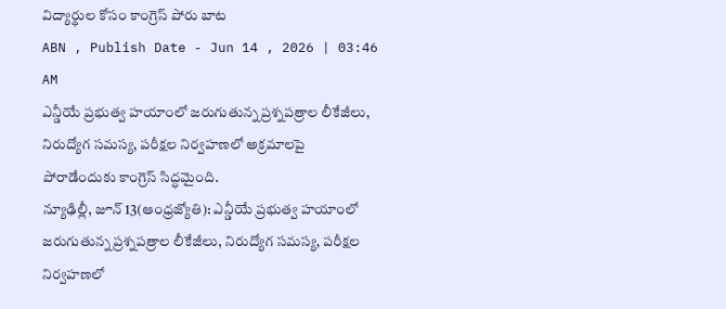విద్యార్థుల కోసం కాంగ్రెస్ పోరు బాట
ABN , Publish Date - Jun 14 , 2026 | 03:46 AM
ఎన్డీయే ప్రభుత్వ హయాంలో జరుగుతున్న ప్రశ్నపత్రాల లీకేజీలు, నిరుద్యోగ సమస్య, పరీక్షల నిర్వహణలో అక్రమాలపై పోరాడేందుకు కాంగ్రెస్ సిద్ధమైంది.
న్యూఢిల్లీ, జూన్ 13(ఆంధ్రజ్యోతి): ఎన్డీయే ప్రభుత్వ హయాంలో జరుగుతున్న ప్రశ్నపత్రాల లీకేజీలు, నిరుద్యోగ సమస్య, పరీక్షల నిర్వహణలో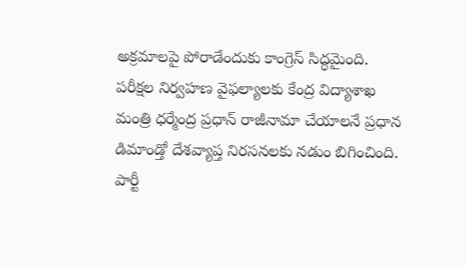అక్రమాలపై పోరాడేందుకు కాంగ్రెస్ సిద్ధమైంది. పరీక్షల నిర్వహణ వైఫల్యాలకు కేంద్ర విద్యాశాఖ మంత్రి ధర్మేంద్ర ప్రధాన్ రాజీనామా చేయాలనే ప్రధాన డిమాండ్తో దేశవ్యాప్త నిరసనలకు నడుం బిగించింది. పార్టీ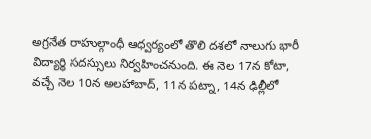అగ్రనేత రాహుల్గాంధీ ఆధ్వర్యంలో తొలి దశలో నాలుగు భారీ విద్యార్థి సదస్సులు నిర్వహించనుంది. ఈ నెల 17న కోటా, వచ్చే నెల 10న అలహాబాద్, 11న పట్నా, 14న ఢిల్లీలో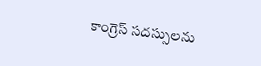కాంగ్రెస్ సదస్సులను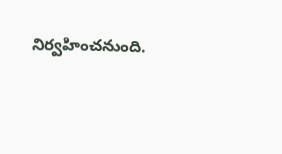నిర్వహించనుంది.